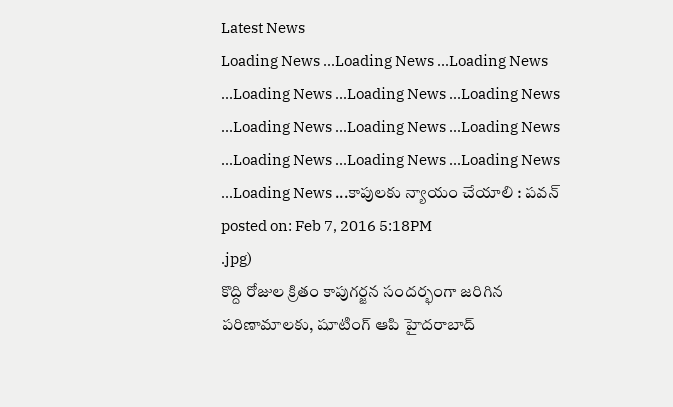Latest News
Loading News ...Loading News ...Loading News ...Loading News ...Loading News ...Loading News ...Loading News ...Loading News ...Loading News ...Loading News ...Loading News ...Loading News ...Loading News ...కాపులకు న్యాయం చేయాలి : పవన్
posted on: Feb 7, 2016 5:18PM
.jpg)
కొద్ది రోజుల క్రితం కాపుగర్జన సందర్భంగా జరిగిన పరిణామాలకు, షూటింగ్ ఆపి హైదరాబాద్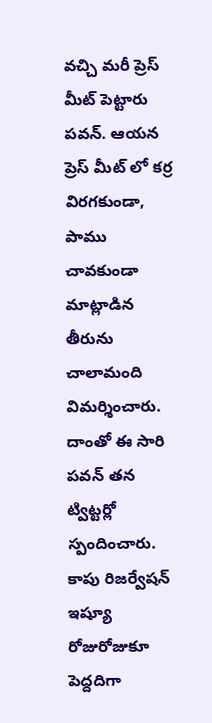వచ్చి మరీ ప్రెస్ మీట్ పెట్టారు పవన్. ఆయన ప్రెస్ మీట్ లో కర్ర విరగకుండా, పాము చావకుండా మాట్లాడిన తీరును చాలామంది విమర్శించారు. దాంతో ఈ సారి పవన్ తన ట్విట్టర్లో స్పందించారు. కాపు రిజర్వేషన్ ఇష్యూ రోజురోజుకూ పెద్దదిగా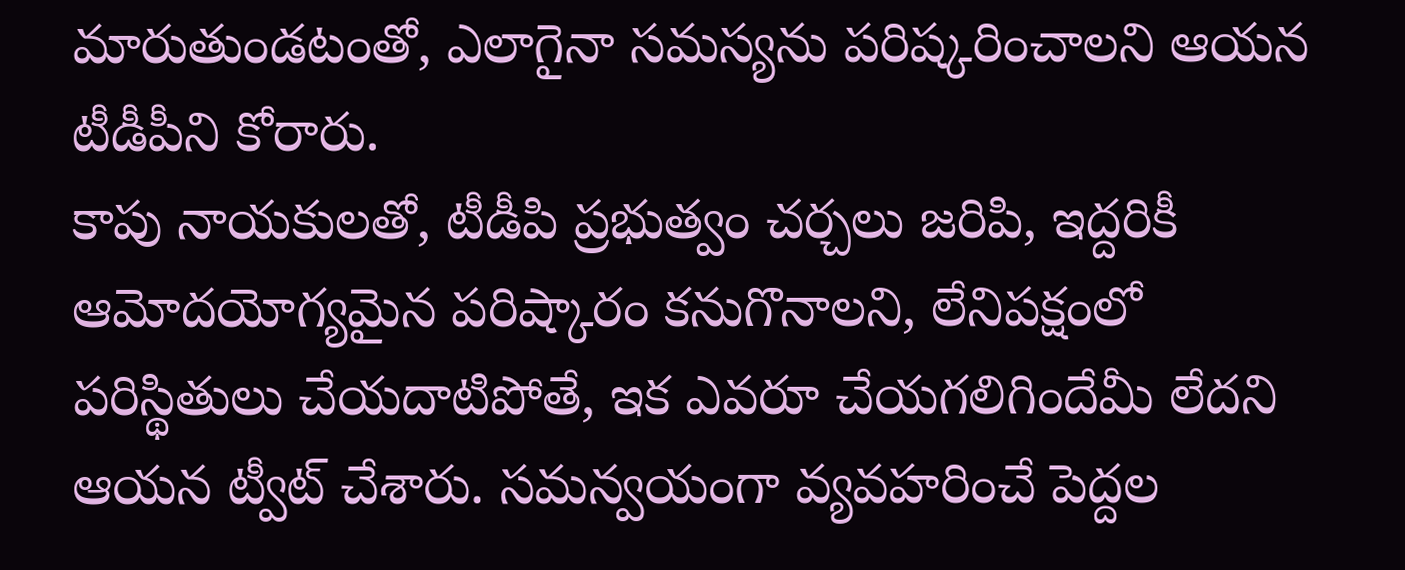మారుతుండటంతో, ఎలాగైనా సమస్యను పరిష్కరించాలని ఆయన టీడీపీని కోరారు.
కాపు నాయకులతో, టీడీపి ప్రభుత్వం చర్చలు జరిపి, ఇద్దరికీ ఆమోదయోగ్యమైన పరిష్కారం కనుగొనాలని, లేనిపక్షంలో పరిస్థితులు చేయదాటిపోతే, ఇక ఎవరూ చేయగలిగిందేమీ లేదని ఆయన ట్వీట్ చేశారు. సమన్వయంగా వ్యవహరించే పెద్దల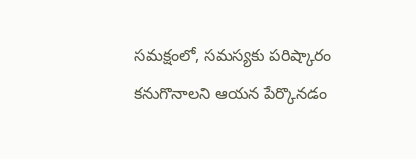సమక్షంలో, సమస్యకు పరిష్కారం కనుగొనాలని ఆయన పేర్కొనడం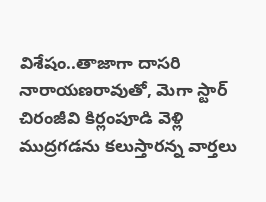విశేషం..తాజాగా దాసరి నారాయణరావుతో, మెగా స్టార్ చిరంజీవి కిర్లంపూడి వెళ్లి ముద్రగడను కలుస్తారన్న వార్తలు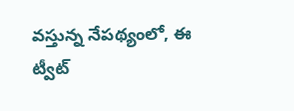వస్తున్న నేపథ్యంలో, ఈ ట్వీట్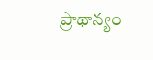ప్రాథాన్యం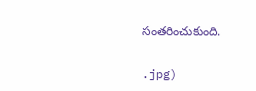సంతరించుకుంది.


.jpg)